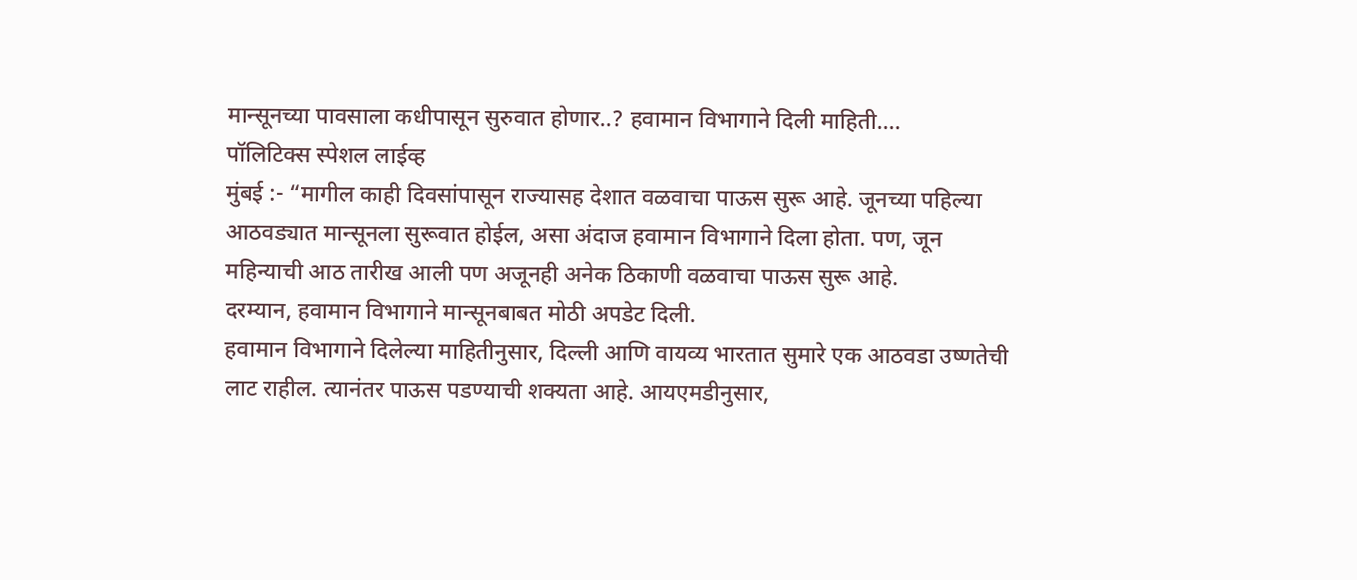मान्सूनच्या पावसाला कधीपासून सुरुवात होणार..? हवामान विभागाने दिली माहिती….
पॉलिटिक्स स्पेशल लाईव्ह
मुंबई :- “मागील काही दिवसांपासून राज्यासह देशात वळवाचा पाऊस सुरू आहे. जूनच्या पहिल्या आठवड्यात मान्सूनला सुरूवात होईल, असा अंदाज हवामान विभागाने दिला होता. पण, जून महिन्याची आठ तारीख आली पण अजूनही अनेक ठिकाणी वळवाचा पाऊस सुरू आहे.
दरम्यान, हवामान विभागाने मान्सूनबाबत मोठी अपडेट दिली.
हवामान विभागाने दिलेल्या माहितीनुसार, दिल्ली आणि वायव्य भारतात सुमारे एक आठवडा उष्णतेची लाट राहील. त्यानंतर पाऊस पडण्याची शक्यता आहे. आयएमडीनुसार,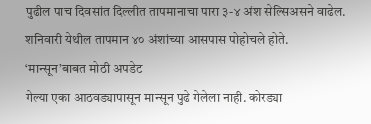पुढील पाच दिवसांत दिल्लीत तापमानाचा पारा ३-४ अंश सेल्सिअसने वाढेल. शनिवारी येथील तापमान ४० अंशांच्या आसपास पोहोचले होते.
‘मान्सून’बाबत मोठी अपडेट
गेल्या एका आठवड्यापासून मान्सून पुढे गेलेला नाही. कोरड्या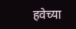हवेच्या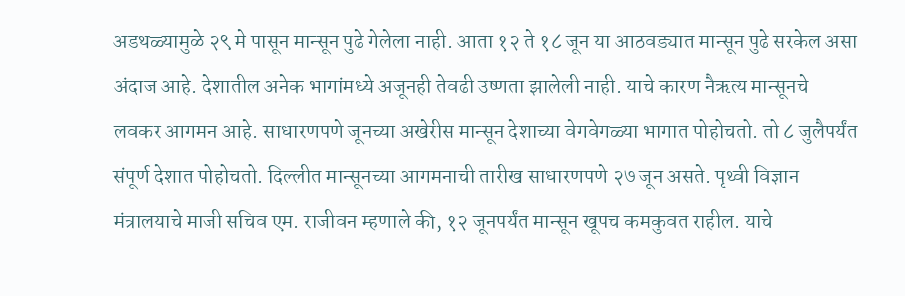अडथळ्यामुळे २९ मे पासून मान्सून पुढे गेलेला नाही. आता १२ ते १८ जून या आठवड्यात मान्सून पुढे सरकेल असा अंदाज आहे. देशातील अनेक भागांमध्ये अजूनही तेवढी उष्णता झालेली नाही. याचे कारण नैऋत्य मान्सूनचे लवकर आगमन आहे. साधारणपणे जूनच्या अखेरीस मान्सून देशाच्या वेगवेगळ्या भागात पोहोचतो. तो ८ जुलैपर्यंत संपूर्ण देशात पोहोचतो. दिल्लीत मान्सूनच्या आगमनाची तारीख साधारणपणे २७ जून असते. पृथ्वी विज्ञान मंत्रालयाचे माजी सचिव एम. राजीवन म्हणाले की, १२ जूनपर्यंत मान्सून खूपच कमकुवत राहील. याचे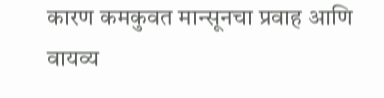कारण कमकुवत मान्सूनचा प्रवाह आणि वायव्य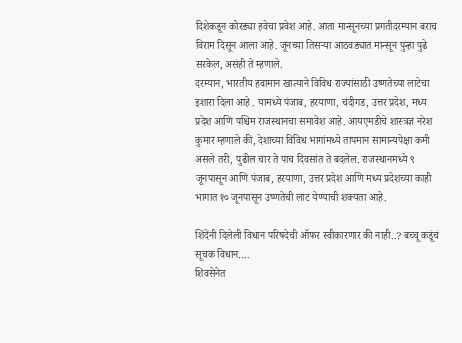दिशेकडून कोरड्या हवेचा प्रवेश आहे. आता मान्सूनच्या प्रगतीदरम्यान बराच विराम दिसून आला आहे. जूनच्या तिसऱ्या आठवड्यात मान्सून पुन्हा पुढे सरकेल, असंही ते म्हणाले.
दरम्यान, भारतीय हवामान खात्याने विविध राज्यांसाठी उष्णतेच्या लाटेचा इशारा दिला आहे . यामध्ये पंजाब, हरयाणा, चंदीगड, उत्तर प्रदेश, मध्य प्रदेश आणि पश्चिम राजस्थानचा समावेश आहे. आयएमडीचे शास्त्रज्ञ नरेश कुमार म्हणाले की, देशाच्या विविध भागांमध्ये तापमान सामान्यपेक्षा कमी असले तरी, पुढील चार ते पाच दिवसांत ते बदलेल. राजस्थानमध्ये ९ जूनपासून आणि पंजाब, हरयाणा, उत्तर प्रदेश आणि मध्य प्रदेशच्या काही भागात १० जूनपासून उष्णतेची लाट येण्याची शक्यता आहे.

शिंदेंनी दिलेली विधान परिषदेची ऑफर स्वीकारणार की नाही..? बच्चू कडूंचं सूचक विधान….
शिवसेनेत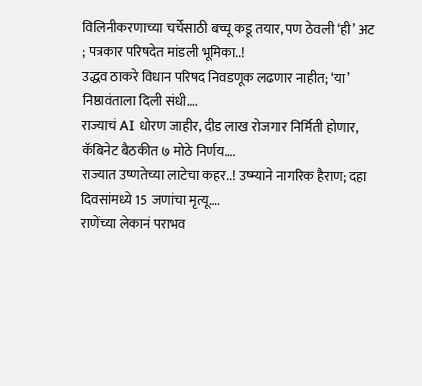विलिनीकरणाच्या चर्चेसाठी बच्चू कडू तयार, पण ठेवली ‘ही’ अट ; पत्रकार परिषदेत मांडली भूमिका..!
उद्धव ठाकरे विधान परिषद निवडणूक लढणार नाहीत; ‘या’ निष्ठावंताला दिली संधी….
राज्याचं AI धोरण जाहीर, दीड लाख रोजगार निर्मिती होणार, कॅबिनेट बैठकीत ७ मोठे निर्णय….
राज्यात उष्णतेच्या लाटेचा कहर..! उष्म्याने नागरिक हैराण; दहा दिवसांमध्ये 15 जणांचा मृत्यू….
राणेंच्या लेकानं पराभव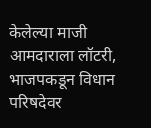केलेल्या माजी आमदाराला लॉटरी, भाजपकडून विधान परिषदेवर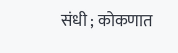संधी ; कोकणात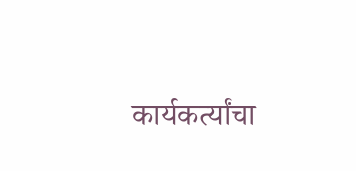कार्यकर्त्यांचा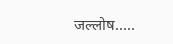जल्लोष…..